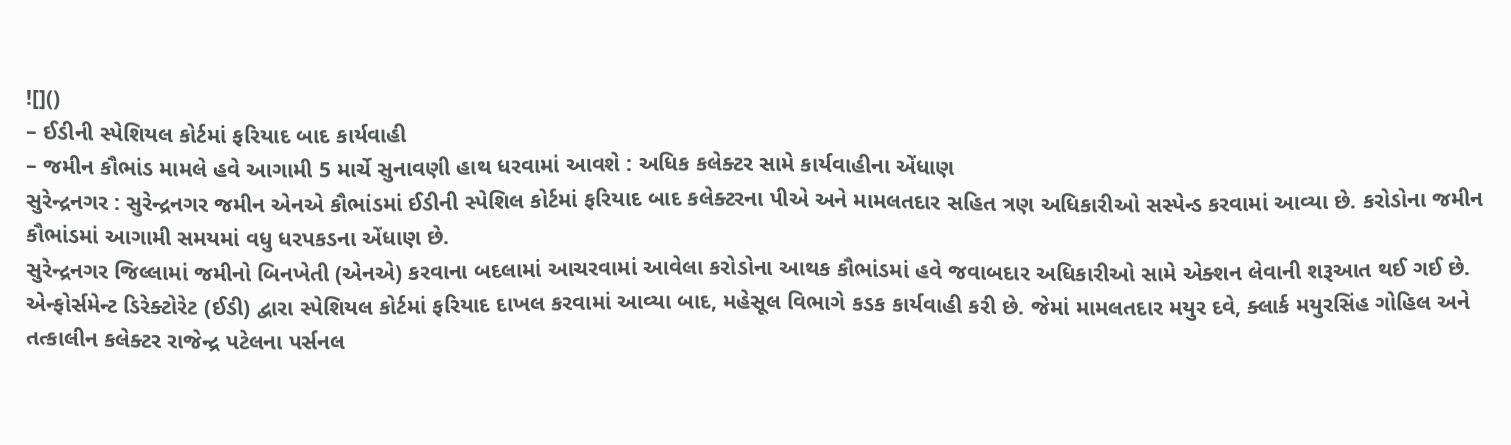![]()
– ઈડીની સ્પેશિયલ કોર્ટમાં ફરિયાદ બાદ કાર્યવાહી
– જમીન કૌભાંડ મામલે હવે આગામી 5 માર્ચે સુનાવણી હાથ ધરવામાં આવશે : અધિક કલેક્ટર સામે કાર્યવાહીના એંધાણ
સુરેન્દ્રનગર : સુરેન્દ્રનગર જમીન એનએ કૌભાંડમાં ઈડીની સ્પેશિલ કોર્ટમાં ફરિયાદ બાદ કલેક્ટરના પીએ અને મામલતદાર સહિત ત્રણ અધિકારીઓ સસ્પેન્ડ કરવામાં આવ્યા છે. કરોડોના જમીન કૌભાંડમાં આગામી સમયમાં વધુ ધરપકડના એંધાણ છે.
સુરેન્દ્રનગર જિલ્લામાં જમીનો બિનખેતી (એનએ) કરવાના બદલામાં આચરવામાં આવેલા કરોડોના આથક કૌભાંડમાં હવે જવાબદાર અધિકારીઓ સામે એક્શન લેવાની શરૂઆત થઈ ગઈ છે. એન્ફોર્સમેન્ટ ડિરેક્ટોરેટ (ઈડી) દ્વારા સ્પેશિયલ કોર્ટમાં ફરિયાદ દાખલ કરવામાં આવ્યા બાદ, મહેસૂલ વિભાગે કડક કાર્યવાહી કરી છે. જેમાં મામલતદાર મયુર દવે, ક્લાર્ક મયુરસિંહ ગોહિલ અને તત્કાલીન કલેક્ટર રાજેન્દ્ર પટેલના પર્સનલ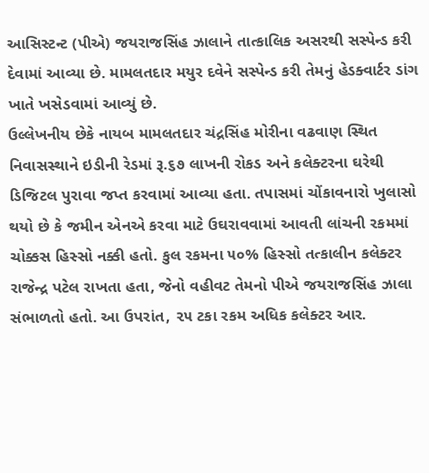આસિસ્ટન્ટ (પીએ) જયરાજસિંહ ઝાલાને તાત્કાલિક અસરથી સસ્પેન્ડ કરી દેવામાં આવ્યા છે. મામલતદાર મયુર દવેને સસ્પેન્ડ કરી તેમનું હેડક્વાર્ટર ડાંગ ખાતે ખસેડવામાં આવ્યું છે.
ઉલ્લેખનીય છેકે નાયબ મામલતદાર ચંદ્રસિંહ મોરીના વઢવાણ સ્થિત નિવાસસ્થાને ઇડીની રેડમાં રૂ.૬૭ લાખની રોકડ અને કલેક્ટરના ઘરેથી ડિજિટલ પુરાવા જપ્ત કરવામાં આવ્યા હતા. તપાસમાં ચોંકાવનારો ખુલાસો થયો છે કે જમીન એનએ કરવા માટે ઉઘરાવવામાં આવતી લાંચની રકમમાં ચોક્કસ હિસ્સો નક્કી હતો. કુલ રકમના ૫૦% હિસ્સો તત્કાલીન કલેક્ટર રાજેન્દ્ર પટેલ રાખતા હતા, જેનો વહીવટ તેમનો પીએ જયરાજસિંહ ઝાલા સંભાળતો હતો. આ ઉપરાંત, ૨૫ ટકા રકમ અધિક કલેક્ટર આર.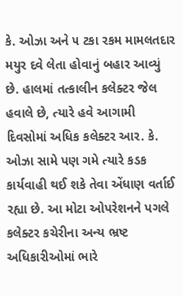કે. ઓઝા અને ૫ ટકા રકમ મામલતદાર મયુર દવે લેતા હોવાનું બહાર આવ્યું છે. હાલમાં તત્કાલીન કલેક્ટર જેલ હવાલે છે, ત્યારે હવે આગામી દિવસોમાં અધિક કલેક્ટર આર. કે. ઓઝા સામે પણ ગમે ત્યારે કડક કાર્યવાહી થઈ શકે તેવા એંધાણ વર્તાઈ રહ્યા છે. આ મોટા ઓપરેશનને પગલે કલેક્ટર કચેરીના અન્ય ભ્રષ્ટ અધિકારીઓમાં ભારે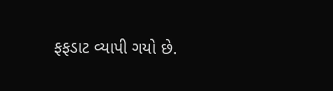ફફડાટ વ્યાપી ગયો છે.